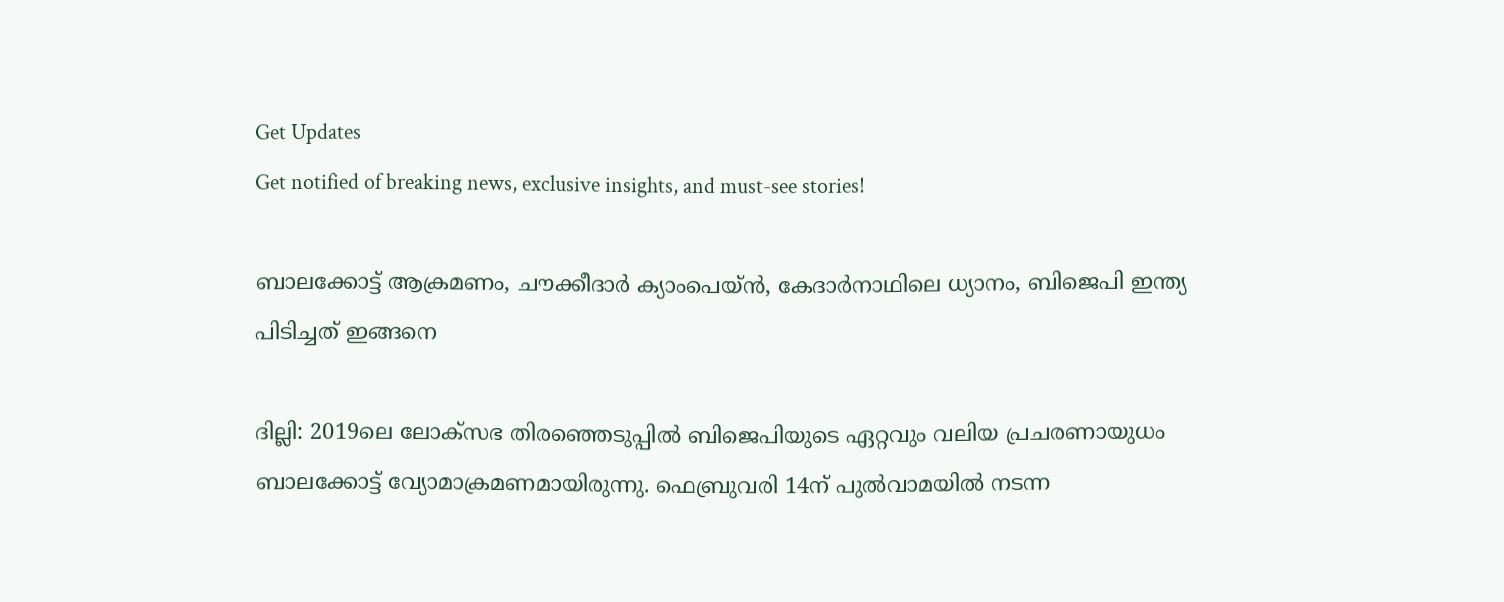Get Updates
Get notified of breaking news, exclusive insights, and must-see stories!

ബാലക്കോട്ട് ആക്രമണം, ചൗക്കീദാര്‍ ക്യാംപെയ്ൻ, കേദാര്‍നാഥിലെ ധ്യാനം, ബിജെപി ഇന്ത്യ പിടിച്ചത് ഇങ്ങനെ

ദില്ലി: 2019ലെ ലോക്‌സഭ തിരഞ്ഞെടുപ്പില്‍ ബിജെപിയുടെ ഏറ്റവും വലിയ പ്രചരണായുധം ബാലക്കോട്ട് വ്യോമാക്രമണമായിരുന്നു. ഫെബ്രുവരി 14ന് പുല്‍വാമയില്‍ നടന്ന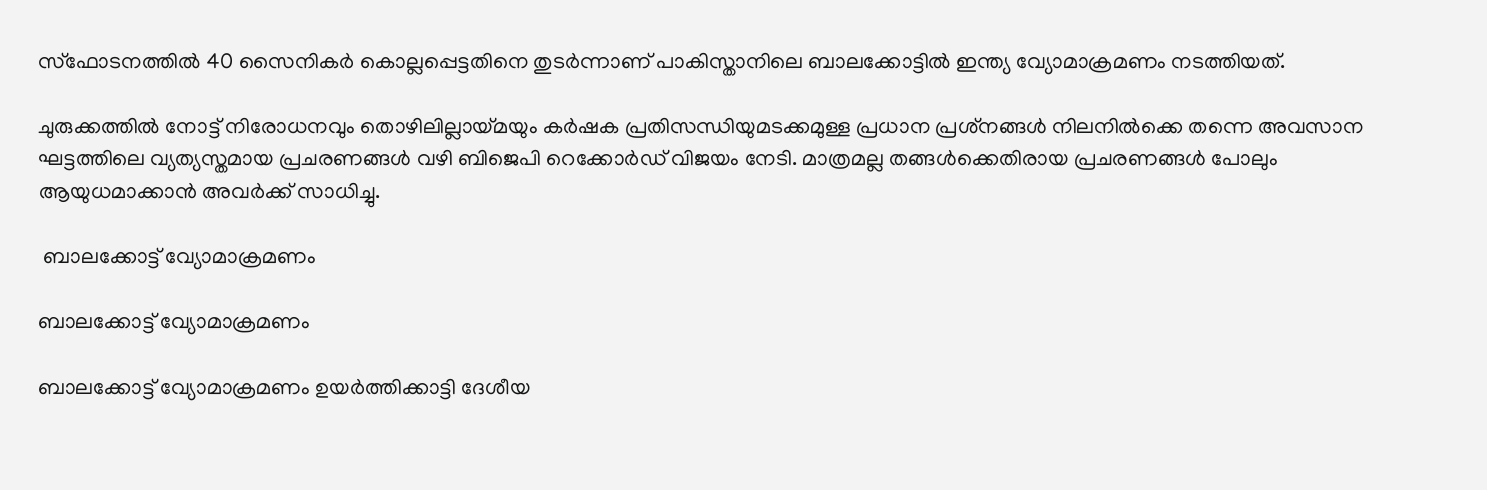സ്‌ഫോടനത്തില്‍ 40 സൈനികര്‍ കൊല്ലപ്പെട്ടതിനെ തുടര്‍ന്നാണ് പാകിസ്താനിലെ ബാലക്കോട്ടില്‍ ഇന്ത്യ വ്യോമാക്രമണം നടത്തിയത്.

ചുരുക്കത്തില്‍ നോട്ട് നിരോധനവും തൊഴിലില്ലായ്മയും കര്‍ഷക പ്രതിസന്ധിയുമടക്കമുള്ള പ്രധാന പ്രശ്‌നങ്ങള്‍ നിലനില്‍ക്കെ തന്നെ അവസാന ഘട്ടത്തിലെ വ്യത്യസ്തമായ പ്രചരണങ്ങള്‍ വഴി ബിജെപി റെക്കോര്‍ഡ് വിജയം നേടി. മാത്രമല്ല തങ്ങള്‍ക്കെതിരായ പ്രചരണങ്ങള്‍ പോലും ആയുധമാക്കാന്‍ അവര്‍ക്ക് സാധിച്ചു.

 ബാലക്കോട്ട് വ്യോമാക്രമണം

ബാലക്കോട്ട് വ്യോമാക്രമണം

ബാലക്കോട്ട് വ്യോമാക്രമണം ഉയര്‍ത്തിക്കാട്ടി ദേശീയ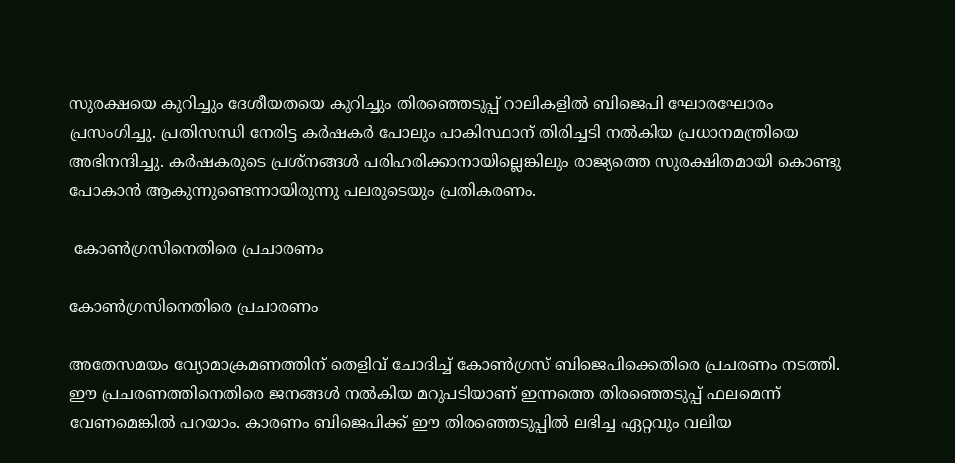സുരക്ഷയെ കുറിച്ചും ദേശീയതയെ കുറിച്ചും തിരഞ്ഞെടുപ്പ് റാലികളില്‍ ബിജെപി ഘോരഘോരം പ്രസംഗിച്ചു. പ്രതിസന്ധി നേരിട്ട കര്‍ഷകര്‍ പോലും പാകിസ്ഥാന് തിരിച്ചടി നല്‍കിയ പ്രധാനമന്ത്രിയെ അഭിനന്ദിച്ചു. കര്‍ഷകരുടെ പ്രശ്‌നങ്ങള്‍ പരിഹരിക്കാനായില്ലെങ്കിലും രാജ്യത്തെ സുരക്ഷിതമായി കൊണ്ടു പോകാന്‍ ആകുന്നുണ്ടെന്നായിരുന്നു പലരുടെയും പ്രതികരണം.

 കോണ്‍ഗ്രസിനെതിരെ പ്രചാരണം

കോണ്‍ഗ്രസിനെതിരെ പ്രചാരണം

അതേസമയം വ്യോമാക്രമണത്തിന് തെളിവ് ചോദിച്ച് കോണ്‍ഗ്രസ് ബിജെപിക്കെതിരെ പ്രചരണം നടത്തി. ഈ പ്രചരണത്തിനെതിരെ ജനങ്ങള്‍ നല്‍കിയ മറുപടിയാണ് ഇന്നത്തെ തിരഞ്ഞെടുപ്പ് ഫലമെന്ന് വേണമെങ്കില്‍ പറയാം. കാരണം ബിജെപിക്ക് ഈ തിരഞ്ഞെടുപ്പില്‍ ലഭിച്ച ഏറ്റവും വലിയ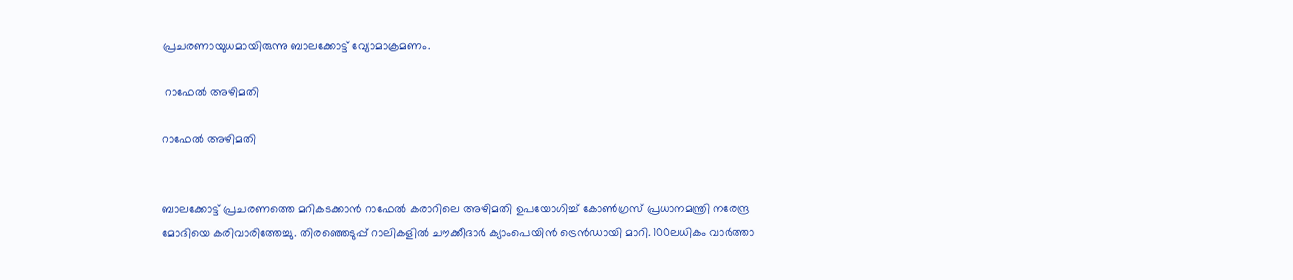പ്രചരണായുധമായിരുന്നു ബാലക്കോട്ട് വ്യോമാക്രമണം.

 റാഫേല്‍ അഴിമതി

റാഫേല്‍ അഴിമതി


ബാലക്കോട്ട് പ്രചരണത്തെ മറികടക്കാന്‍ റാഫേല്‍ കരാറിലെ അഴിമതി ഉപയോഗിച്ച് കോണ്‍ഗ്രസ് പ്രധാനമന്ത്രി നരേന്ദ്ര മോദിയെ കരിവാരിത്തേച്ചു. തിരഞ്ഞെടുപ്പ് റാലികളില്‍ ചൗക്കീദാര്‍ ക്യാംപെയിന്‍ ട്രെന്‍ഡായി മാറി. 100ലധികം വാര്‍ത്താ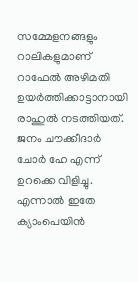സമ്മേളനങ്ങളും റാലികളുമാണ് റാഫേല്‍ അഴിമതി ഉയര്‍ത്തിക്കാട്ടാനായി രാഹുല്‍ നടത്തിയത്. ജനം ചൗക്കീദാര്‍ ചോര്‍ ഹേ എന്ന് ഉറക്കെ വിളിച്ചു. എന്നാല്‍ ഇതേ ക്യാംപെയിന്‍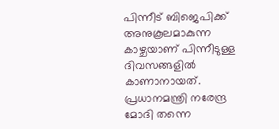പിന്നീട് ബിജെപിക്ക് അനുകൂലമാകുന്ന കാഴ്ചയാണ് പിന്നീടുള്ള ദിവസങ്ങളില്‍ കാണാനായത്. പ്രധാനമന്ത്രി നരേന്ദ്ര മോദി തന്നെ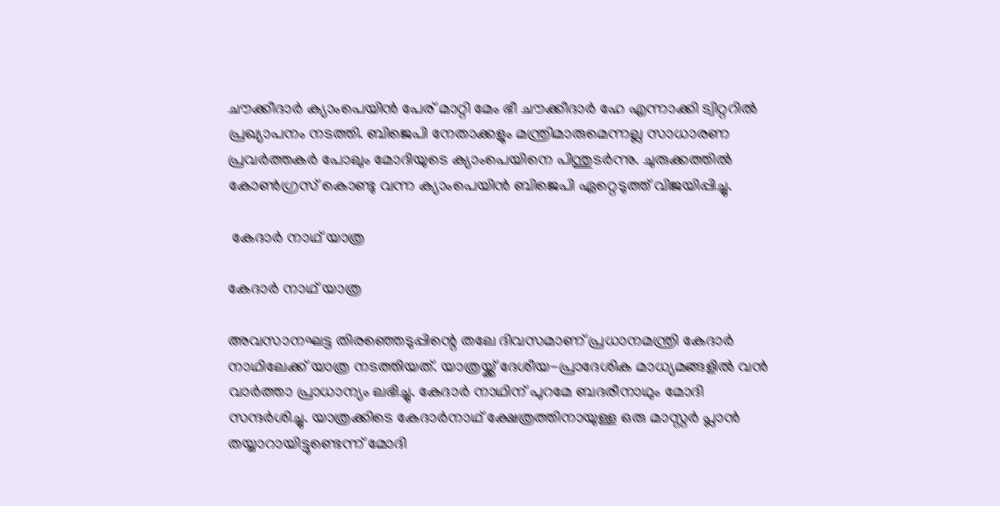ചൗക്കീദാര്‍ ക്യാംപെയിന്‍ പേര് മാറ്റി മേം ഭീ ചൗക്കീദാര്‍ ഹേ എന്നാക്കി ട്വിറ്ററില്‍ പ്രഖ്യാപനം നടത്തി. ബിജെപി നേതാക്കളും മന്ത്രിമാരുമെന്നല്ല സാധാരണ പ്രവര്‍ത്തകര്‍ പോലും മോദിയുടെ ക്യാംപെയിനെ പിന്തുടര്‍ന്നു. ചുരുക്കത്തില്‍ കോണ്‍ഗ്രസ് കൊണ്ടു വന്ന ക്യാംപെയിന്‍ ബിജെപി ഏറ്റെടുത്ത് വിജയിപ്പിച്ചു.

 കേദാര്‍ നാഥ് യാത്ര

കേദാര്‍ നാഥ് യാത്ര

അവസാനഘട്ട തിരഞ്ഞെടുപ്പിന്റെ തലേ ദിവസമാണ് പ്രധാനമന്ത്രി കേദാര്‍ നാഥിലേക്ക് യാത്ര നടത്തിയത്. യാത്രയ്ക്ക് ദേശീയ-പ്രാദേശിക മാധ്യമങ്ങളില്‍ വന്‍ വാര്‍ത്താ പ്രാധാന്യം ലഭിച്ചു. കേദാര്‍ നാഥിന് പുറമേ ബദരീനാഥും മോദി സന്ദര്‍ശിച്ചു. യാത്രക്കിടെ കേദാര്‍നാഥ് ക്ഷേത്രത്തിനായുള്ള ഒരു മാസ്റ്റര്‍ പ്ലാന്‍ തയ്യാറായിട്ടുണ്ടെന്ന് മോദി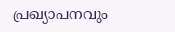പ്രഖ്യാപനവും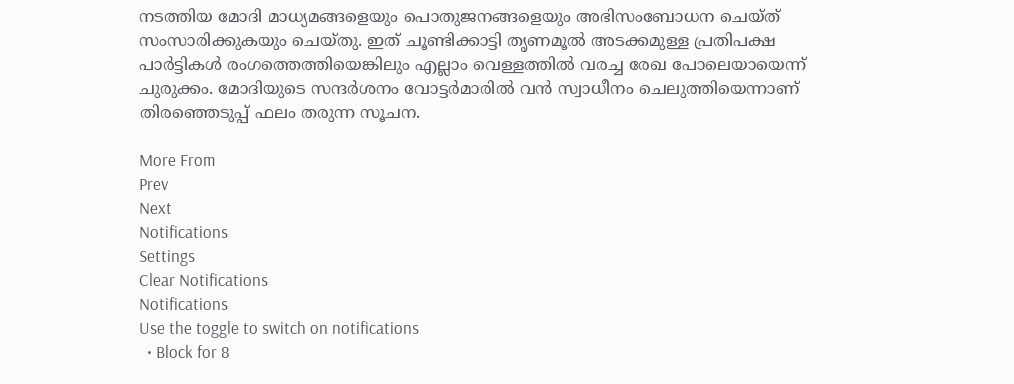നടത്തിയ മോദി മാധ്യമങ്ങളെയും പൊതുജനങ്ങളെയും അഭിസംബോധന ചെയ്ത് സംസാരിക്കുകയും ചെയ്തു. ഇത് ചൂണ്ടിക്കാട്ടി തൃണമൂല്‍ അടക്കമുള്ള പ്രതിപക്ഷ പാര്‍ട്ടികള്‍ രംഗത്തെത്തിയെങ്കിലും എല്ലാം വെള്ളത്തില്‍ വരച്ച രേഖ പോലെയായെന്ന് ചുരുക്കം. മോദിയുടെ സന്ദര്‍ശനം വോട്ടര്‍മാരില്‍ വന്‍ സ്വാധീനം ചെലുത്തിയെന്നാണ് തിരഞ്ഞെടുപ്പ് ഫലം തരുന്ന സൂചന.

More From
Prev
Next
Notifications
Settings
Clear Notifications
Notifications
Use the toggle to switch on notifications
  • Block for 8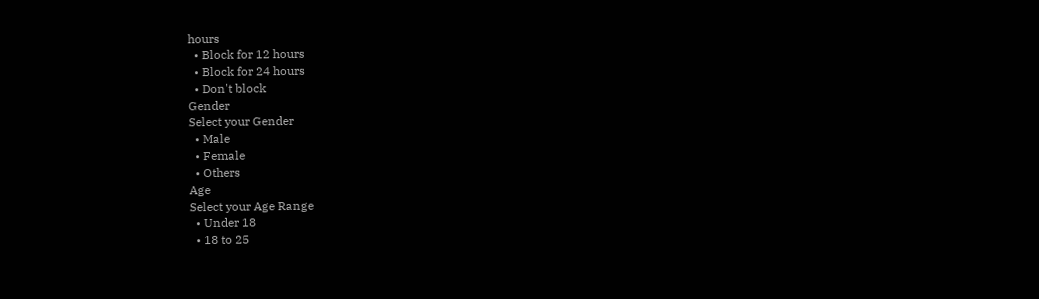hours
  • Block for 12 hours
  • Block for 24 hours
  • Don't block
Gender
Select your Gender
  • Male
  • Female
  • Others
Age
Select your Age Range
  • Under 18
  • 18 to 25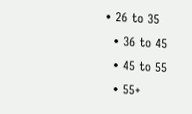• 26 to 35
  • 36 to 45
  • 45 to 55
  • 55+